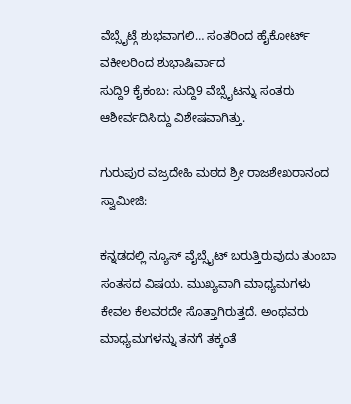ವೆಬ್ಸೈಟ್ಗೆ ಶುಭವಾಗಲಿ… ಸಂತರಿಂದ ಹೈಕೋರ್ಟ್ ವಕೀಲರಿಂದ ಶುಭಾಷಿರ್ವಾದ
ಸುದ್ದಿ9 ಕೈಕಂಬ: ಸುದ್ದಿ9 ವೆಬ್ಸೈಟನ್ನು ಸಂತರು ಆಶೀರ್ವದಿಸಿದ್ದು ವಿಶೇಷವಾಗಿತ್ತು.

ಗುರುಪುರ ವಜ್ರದೇಹಿ ಮಠದ ಶ್ರೀ ರಾಜಶೇಖರಾನಂದ ಸ್ವಾಮೀಜಿ:

ಕನ್ನಡದಲ್ಲಿ ನ್ಯೂಸ್ ವೈಬ್ಸೈಟ್ ಬರುತ್ತಿರುವುದು ತುಂಬಾ ಸಂತಸದ ವಿಷಯ. ಮುಖ್ಯವಾಗಿ ಮಾಧ್ಯಮಗಳು ಕೇವಲ ಕೆಲವರದೇ ಸೊತ್ತಾಗಿರುತ್ತದೆ. ಅಂಥವರು ಮಾಧ್ಯಮಗಳನ್ನು ತನಗೆ ತಕ್ಕಂತೆ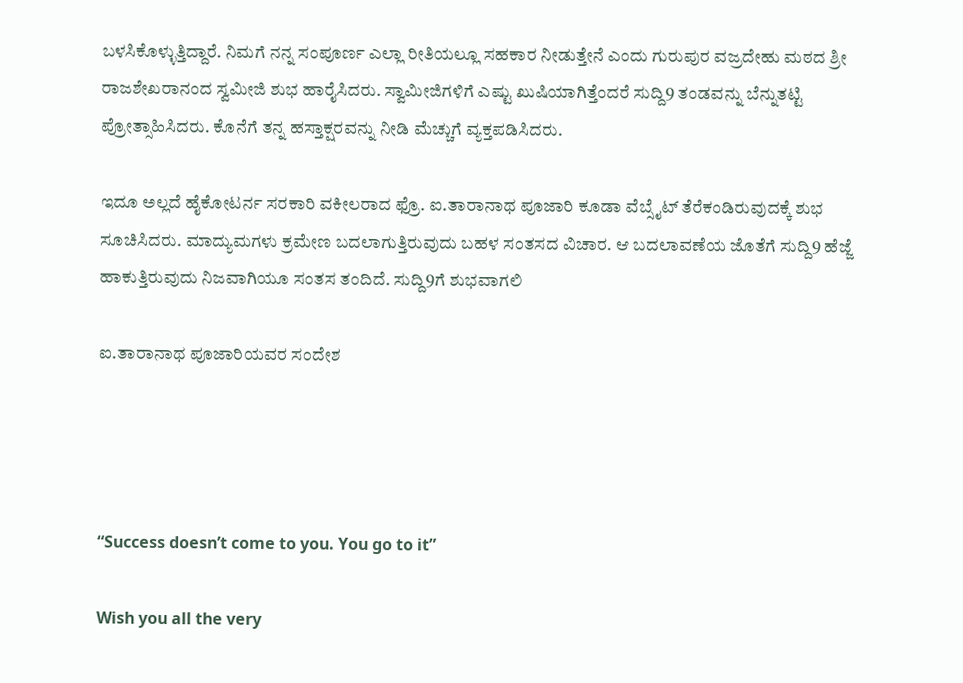ಬಳಸಿಕೊಳ್ಳುತ್ತಿದ್ದಾರೆ. ನಿಮಗೆ ನನ್ನ ಸಂಪೂರ್ಣ ಎಲ್ಲಾ ರೀತಿಯಲ್ಲೂ ಸಹಕಾರ ನೀಡುತ್ತೇನೆ ಎಂದು ಗುರುಪುರ ವಜ್ರದೇಹು ಮಠದ ಶ್ರೀ ರಾಜಶೇಖರಾನಂದ ಸ್ವಮೀಜಿ ಶುಭ ಹಾರೈಸಿದರು. ಸ್ವಾಮೀಜಿಗಳಿಗೆ ಎಷ್ಟು ಖುಷಿಯಾಗಿತ್ತೆಂದರೆ ಸುದ್ದಿ9 ತಂಡವನ್ನು ಬೆನ್ನುತಟ್ಟಿ ಪ್ರೋತ್ಸಾಹಿಸಿದರು. ಕೊನೆಗೆ ತನ್ನ ಹಸ್ತಾಕ್ಷರವನ್ನು ನೀಡಿ ಮೆಚ್ಚುಗೆ ವ್ಯಕ್ತಪಡಿಸಿದರು.

ಇದೂ ಅಲ್ಲದೆ ಹೈಕೋಟರ್ನ ಸರಕಾರಿ ವಕೀಲರಾದ ಫ್ರೊ. ಐ.ತಾರಾನಾಥ ಪೂಜಾರಿ ಕೂಡಾ ವೆಬ್ಸೈಟ್ ತೆರೆಕಂಡಿರುವುದಕ್ಕೆ ಶುಭ ಸೂಚಿಸಿದರು. ಮಾದ್ಯುಮಗಳು ಕ್ರಮೇಣ ಬದಲಾಗುತ್ತಿರುವುದು ಬಹಳ ಸಂತಸದ ವಿಚಾರ. ಆ ಬದಲಾವಣೆಯ ಜೊತೆಗೆ ಸುದ್ದಿ9 ಹೆಜ್ಜೆ ಹಾಕುತ್ತಿರುವುದು ನಿಜವಾಗಿಯೂ ಸಂತಸ ತಂದಿದೆ. ಸುದ್ದಿ9ಗೆ ಶುಭವಾಗಲಿ

ಐ.ತಾರಾನಾಥ ಪೂಜಾರಿಯವರ ಸಂದೇಶ




“Success doesn’t come to you. You go to it”

Wish you all the very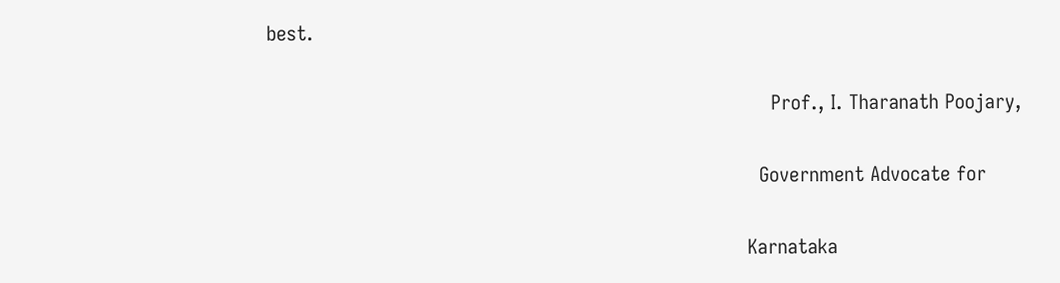best.

                                                                                    Prof., I. Tharanath Poojary,

                                                                                  Government Advocate for

                                                                                Karnataka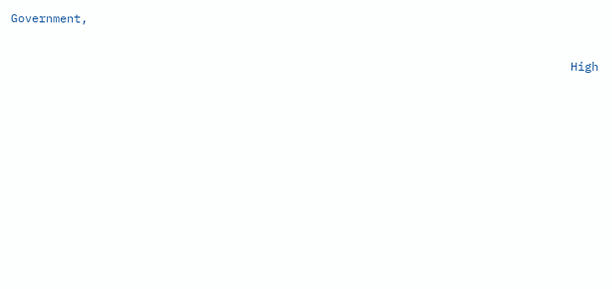Government,

                                                                                High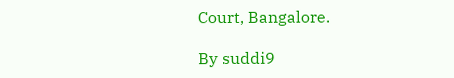Court, Bangalore.

By suddi9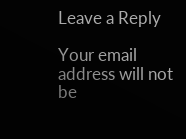Leave a Reply

Your email address will not be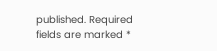published. Required fields are marked *